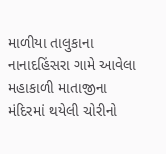માળીયા તાલુકાના નાનાદહિંસરા ગામે આવેલા મહાકાળી માતાજીના મંદિરમાં થયેલી ચોરીનો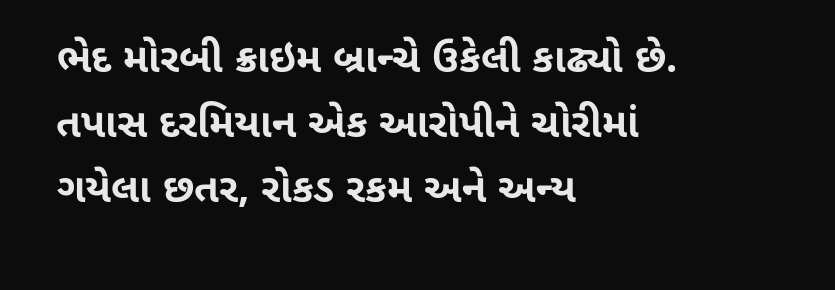ભેદ મોરબી ક્રાઇમ બ્રાન્ચે ઉકેલી કાઢ્યો છે. તપાસ દરમિયાન એક આરોપીને ચોરીમાં ગયેલા છતર, રોકડ રકમ અને અન્ય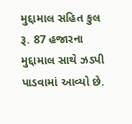મુદ્દામાલ સહિત કુલ રૂ. 87 હજારના મુદ્દામાલ સાથે ઝડપી પાડવામાં આવ્યો છે.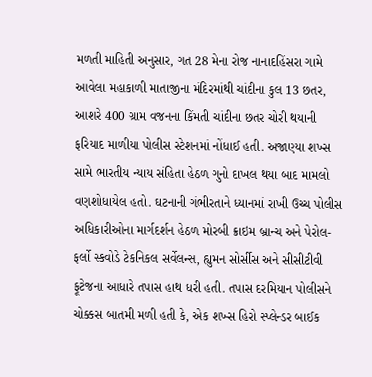મળતી માહિતી અનુસાર, ગત 28 મેના રોજ નાનાદહિંસરા ગામે આવેલા મહાકાળી માતાજીના મંદિરમાંથી ચાંદીના કુલ 13 છતર, આશરે 400 ગ્રામ વજનના કિંમતી ચાંદીના છતર ચોરી થયાની ફરિયાદ માળીયા પોલીસ સ્ટેશનમાં નોંધાઈ હતી. અજાણ્યા શખ્સ સામે ભારતીય ન્યાય સંહિતા હેઠળ ગુનો દાખલ થયા બાદ મામલો વણશોધાયેલ હતો. ઘટનાની ગંભીરતાને ધ્યાનમાં રાખી ઉચ્ચ પોલીસ અધિકારીઓના માર્ગદર્શન હેઠળ મોરબી ક્રાઇમ બ્રાન્ચ અને પેરોલ-ફર્લો સ્કવોડે ટેકનિકલ સર્વેલન્સ, હ્યુમન સોર્સીસ અને સીસીટીવી ફૂટેજના આધારે તપાસ હાથ ધરી હતી. તપાસ દરમિયાન પોલીસને ચોક્કસ બાતમી મળી હતી કે, એક શખ્સ હિરો સ્પ્લેન્ડર બાઈક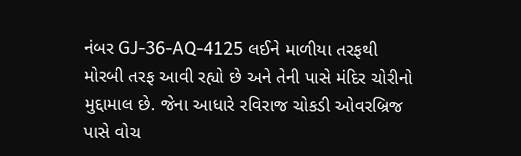નંબર GJ-36-AQ-4125 લઈને માળીયા તરફથી મોરબી તરફ આવી રહ્યો છે અને તેની પાસે મંદિર ચોરીનો મુદ્દામાલ છે. જેના આધારે રવિરાજ ચોકડી ઓવરબ્રિજ પાસે વોચ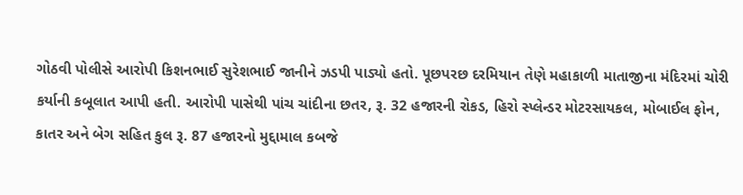ગોઠવી પોલીસે આરોપી કિશનભાઈ સુરેશભાઈ જાનીને ઝડપી પાડ્યો હતો. પૂછપરછ દરમિયાન તેણે મહાકાળી માતાજીના મંદિરમાં ચોરી કર્યાની કબૂલાત આપી હતી. આરોપી પાસેથી પાંચ ચાંદીના છતર, રૂ. 32 હજારની રોકડ, હિરો સ્પ્લેન્ડર મોટરસાયકલ, મોબાઈલ ફોન, કાતર અને બેગ સહિત કુલ રૂ. 87 હજારનો મુદ્દામાલ કબજે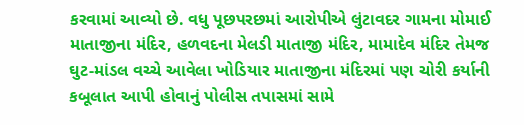કરવામાં આવ્યો છે. વધુ પૂછપરછમાં આરોપીએ લુંટાવદર ગામના મોમાઈ માતાજીના મંદિર, હળવદના મેલડી માતાજી મંદિર, મામાદેવ મંદિર તેમજ ઘુટ-માંડલ વચ્ચે આવેલા ખોડિયાર માતાજીના મંદિરમાં પણ ચોરી કર્યાની કબૂલાત આપી હોવાનું પોલીસ તપાસમાં સામે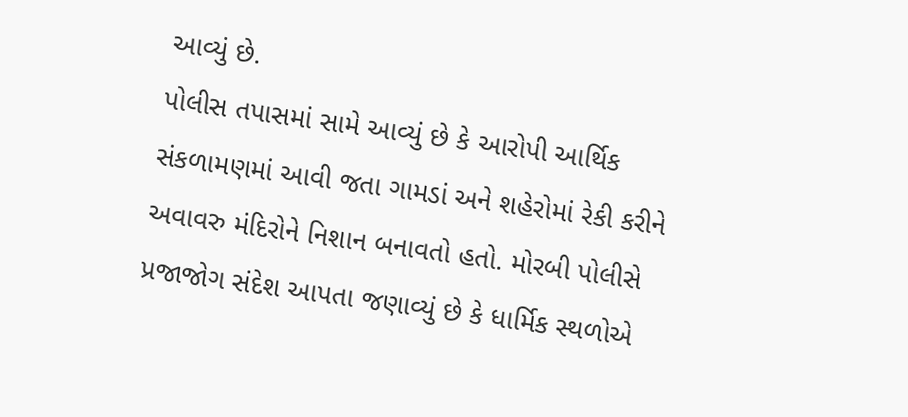આવ્યું છે.
પોલીસ તપાસમાં સામે આવ્યું છે કે આરોપી આર્થિક સંકળામણમાં આવી જતા ગામડાં અને શહેરોમાં રેકી કરીને અવાવરુ મંદિરોને નિશાન બનાવતો હતો. મોરબી પોલીસે પ્રજાજોગ સંદેશ આપતા જણાવ્યું છે કે ધાર્મિક સ્થળોએ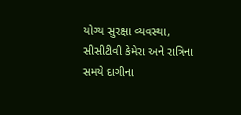યોગ્ય સુરક્ષા વ્યવસ્થા, સીસીટીવી કેમેરા અને રાત્રિના સમયે દાગીના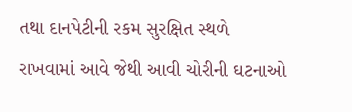તથા દાનપેટીની રકમ સુરક્ષિત સ્થળે રાખવામાં આવે જેથી આવી ચોરીની ઘટનાઓ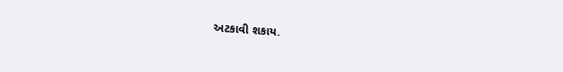અટકાવી શકાય.